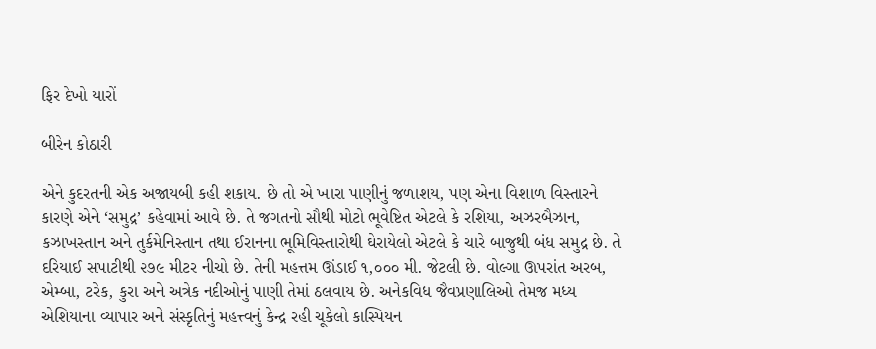ફિર દેખો યારોં

બીરેન કોઠારી

એને કુદરતની એક અજાયબી કહી શકાય. છે તો એ ખારા પાણીનું જળાશય, પણ એના વિશાળ વિસ્તારને કારણે એને ‘સમુદ્ર’ કહેવામાં આવે છે. તે જગતનો સૌથી મોટો ભૂવેષ્ટિત એટલે કે રશિયા, અઝરબૈઝાન, કઝાખસ્તાન અને તુર્કમેનિસ્તાન તથા ઈરાનના ભૂમિવિસ્તારોથી ઘેરાયેલો એટલે કે ચારે બાજુથી બંધ સમુદ્ર છે. તે દરિયાઈ સપાટીથી ૨૭૯ મીટર નીચો છે. તેની મહત્તમ ઊંડાઈ ૧,૦૦૦ મી. જેટલી છે. વોલ્ગા ઊપરાંત અરબ, એમ્બા, ટરેક, કુરા અને અત્રેક નદીઓનું પાણી તેમાં ઠલવાય છે. અનેકવિધ જૈવપ્રણાલિઓ તેમજ મધ્ય એશિયાના વ્યાપાર અને સંસ્કૃતિનું મહત્ત્વનું કેન્‍દ્ર રહી ચૂકેલો કાસ્પિયન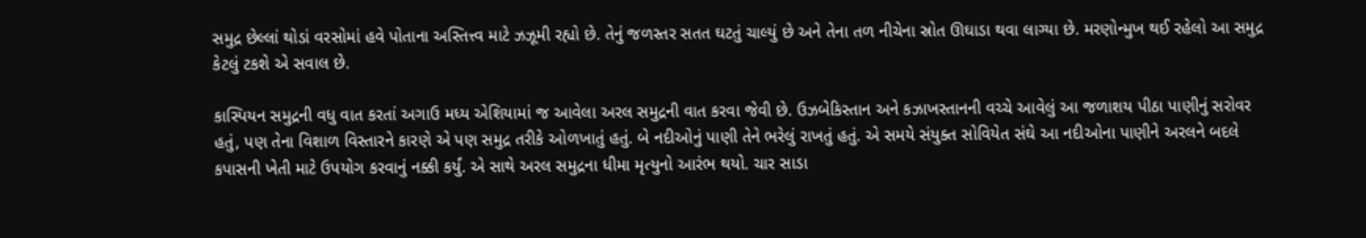સમુદ્ર છેલ્લાં થોડાં વરસોમાં હવે પોતાના અસ્તિત્ત્વ માટે ઝઝૂમી રહ્યો છે. તેનું જળસ્તર સતત ઘટતું ચાલ્યું છે અને તેના તળ નીચેના સ્રોત ઊઘાડા થવા લાગ્યા છે. મરણોન્મુખ થઈ રહેલો આ સમુદ્ર કેટલું ટકશે એ સવાલ છે.

કાસ્પિયન સમુદ્રની વધુ વાત કરતાં અગાઉ મધ્ય એશિયામાં જ આવેલા અરલ સમુદ્રની વાત કરવા જેવી છે. ઉઝબેકિસ્તાન અને કઝાખસ્તાનની વચ્ચે આવેલું આ જળાશય પીઠા પાણીનું સરોવર હતું, પણ તેના વિશાળ વિસ્તારને કારણે એ પણ સમુદ્ર તરીકે ઓળખાતું હતું. બે નદીઓનું પાણી તેને ભરેલું રાખતું હતું. એ સમયે સંયુક્ત સોવિયેત સંઘે આ નદીઓના પાણીને અરલને બદલે કપાસની ખેતી માટે ઉપયોગ કરવાનું નક્કી કર્યું. એ સાથે અરલ સમુદ્રના ધીમા મૃત્યુનો આરંભ થયો. ચાર સાડા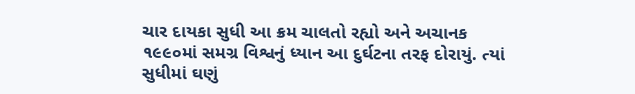ચાર દાયકા સુધી આ ક્રમ ચાલતો રહ્યો અને અચાનક ૧૯૯૦માં સમગ્ર વિશ્વનું ધ્યાન આ દુર્ઘટના તરફ દોરાયું. ત્યાં સુધીમાં ઘણું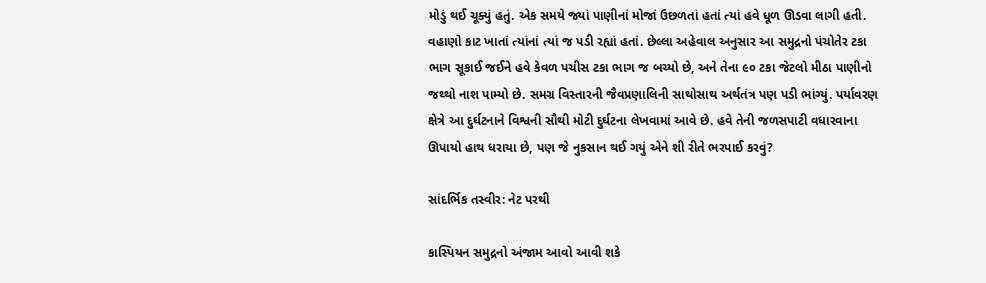મોડું થઈ ચૂક્યું હતું. એક સમયે જ્યાં પાણીનાં મોજાં ઉછળતાં હતાં ત્યાં હવે ધૂળ ઊડવા લાગી હતી. વહાણો કાટ ખાતાં ત્યાંનાં ત્યાં જ પડી રહ્યાં હતાં. છેલ્લા અહેવાલ અનુસાર આ સમુદ્રનો પંચોતેર ટકા ભાગ સૂકાઈ જઈને હવે કેવળ પચીસ ટકા ભાગ જ બચ્યો છે, અને તેના ૯૦ ટકા જેટલો મીઠા પાણીનો જથ્થો નાશ પામ્યો છે. સમગ્ર વિસ્તારની જૈવપ્રણાલિની સાથોસાથ અર્થતંત્ર પણ પડી ભાંગ્યું. પર્યાવરણ ક્ષેત્રે આ દુર્ઘટનાને વિશ્વની સૌથી મોટી દુર્ઘટના લેખવામાં આવે છે. હવે તેની જળસપાટી વધારવાના ઊપાયો હાથ ધરાયા છે, પણ જે નુકસાન થઈ ગયું એને શી રીતે ભરપાઈ કરવું?

સાંદર્ભિક તસ્વીર: નેટ પરથી

કાસ્પિયન સમુદ્રનો અંજામ આવો આવી શકે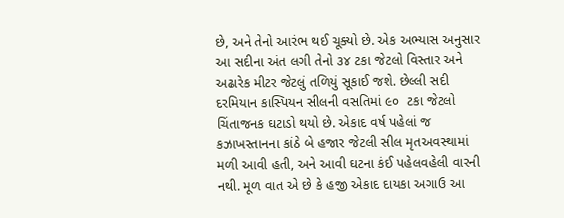છે, અને તેનો આરંભ થઈ ચૂક્યો છે. એક અભ્યાસ અનુસાર આ સદીના અંત લગી તેનો ૩૪ ટકા જેટલો વિસ્તાર અને અઢારેક મીટર જેટલું તળિયું સૂકાઈ જશે. છેલ્લી સદી દરમિયાન કાસ્પિયન સીલની વસતિમાં ૯૦  ટકા જેટલો ચિંતાજનક ઘટાડો થયો છે. એકાદ વર્ષ પહેલાં જ કઝાખસ્તાનના કાંઠે બે હજાર જેટલી સીલ મૃતઅવસ્થામાં મળી આવી હતી, અને આવી ઘટના કંઈ પહેલવહેલી વારની નથી. મૂળ વાત એ છે કે હજી એકાદ દાયકા અગાઉ આ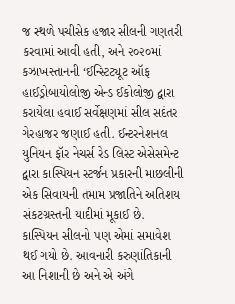જ સ્થળે પચીસેક હજાર સીલની ગણતરી કરવામાં આવી હતી, અને ૨૦૨૦માં કઝાખસ્તાનની ‘ઈન્‍સ્ટિટ્યૂટ ઑફ હાઈડ્રોબાયોલોજી એન્‍ડ ઈકોલોજી દ્વારા કરાયેલા હવાઈ સર્વેક્ષણમાં સીલ સદંતર ગેરહાજર જણાઈ હતી. ઈન્ટરનેશનલ યુનિયન ફૉર નેચર્સ રેડ લિસ્ટ એસેસમેન્‍ટ દ્વારા કાસ્પિયન સ્ટર્જન પ્રકારની માછલીની એક સિવાયની તમામ પ્રજાતિને અતિશય સંકટગ્રસ્તની યાદીમાં મૂકાઈ છે. કાસ્પિયન સીલનો પણ એમાં સમાવેશ થઈ ગયો છે. આવનારી કરુણાંતિકાની આ નિશાની છે અને એ અંગે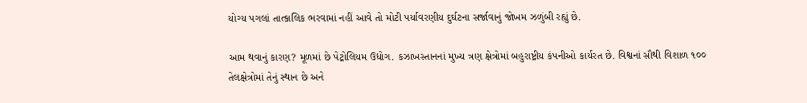યોગ્ય પગલાં તાત્કાલિક ભરવામાં નહીં આવે તો મોટી પર્યાવરણીય દુર્ઘટના સર્જાવાનું જોખમ ઝળુંબી રહ્યું છે.

આમ થવાનું કારણ? મૂળમાં છે પેટ્રોલિયમ ઉદ્યોગ. કઝાખસ્તાનનાં મુખ્ય ત્રણ ક્ષેત્રોમાં બહુરાષ્ટ્રીય કંપનીઓ કાર્યરત છે. વિશ્વનાં સૌથી વિશાળ ૧૦૦ તેલક્ષેત્રોમાં તેનું સ્થાન છે અને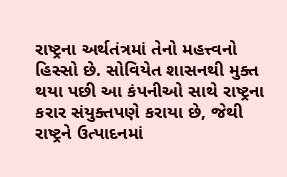રાષ્ટ્રના અર્થતંત્રમાં તેનો મહત્ત્વનો હિસ્સો છે. સોવિયેત શાસનથી મુક્ત થયા પછી આ કંપનીઓ સાથે રાષ્ટ્રના કરાર સંયુક્તપણે કરાયા છે, જેથી રાષ્ટ્રને ઉત્પાદનમાં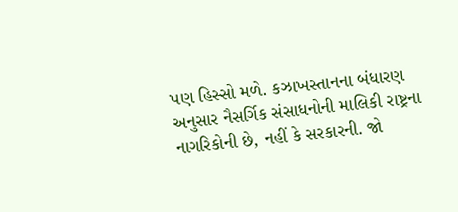પણ હિસ્સો મળે. કઝાખસ્તાનના બંધારણ અનુસાર નૈસર્ગિક સંસાધનોની માલિકી રાષ્ટ્રના નાગરિકોની છે, નહીં કે સરકારની. જો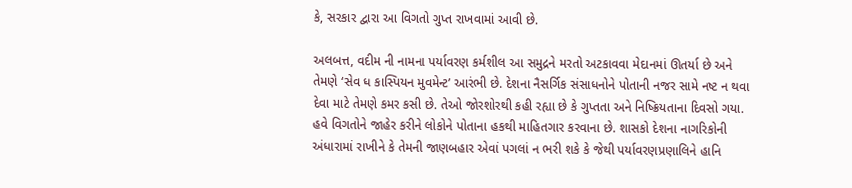કે, સરકાર દ્વારા આ વિગતો ગુપ્ત રાખવામાં આવી છે.

અલબત્ત, વદીમ ની નામના પર્યાવરણ કર્મશીલ આ સમુદ્રને મરતો અટકાવવા મેદાનમાં ઊતર્યા છે અને તેમણે ‘સેવ ધ કાસ્પિયન મુવમેન્‍ટ’ આરંભી છે. દેશના નૈસર્ગિક સંસાધનોને પોતાની નજર સામે નષ્ટ ન થવા દેવા માટે તેમણે કમર કસી છે. તેઓ જોરશોરથી કહી રહ્યા છે કે ગુપ્તતા અને નિષ્ક્રિયતાના દિવસો ગયા. હવે વિગતોને જાહેર કરીને લોકોને પોતાના હકથી માહિતગાર કરવાના છે. શાસકો દેશના નાગરિકોની અંધારામાં રાખીને કે તેમની જાણબહાર એવાં પગલાં ન ભરી શકે કે જેથી પર્યાવરણપ્રણાલિને હાનિ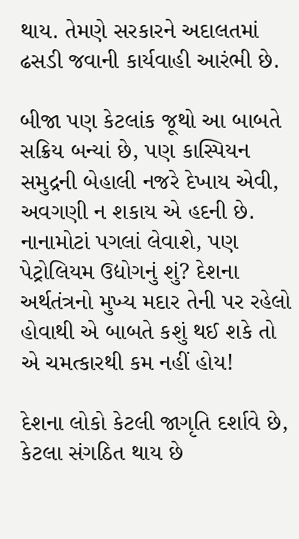થાય. તેમણે સરકારને અદાલતમાં ઢસડી જવાની કાર્યવાહી આરંભી છે.

બીજા પણ કેટલાંક જૂથો આ બાબતે સક્રિય બન્યાં છે, પણ કાસ્પિયન સમુદ્રની બેહાલી નજરે દેખાય એવી, અવગણી ન શકાય એ હદની છે. નાનામોટાં પગલાં લેવાશે, પણ પેટ્રોલિયમ ઉદ્યોગનું શું? દેશના અર્થતંત્રનો મુખ્ય મદાર તેની પર રહેલો હોવાથી એ બાબતે કશું થઈ શકે તો એ ચમત્કારથી કમ નહીં હોય!

દેશના લોકો કેટલી જાગૃતિ દર્શાવે છે, કેટલા સંગઠિત થાય છે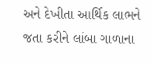અને દેખીતા આર્થિક લાભને જતા કરીને લાંબા ગાળાના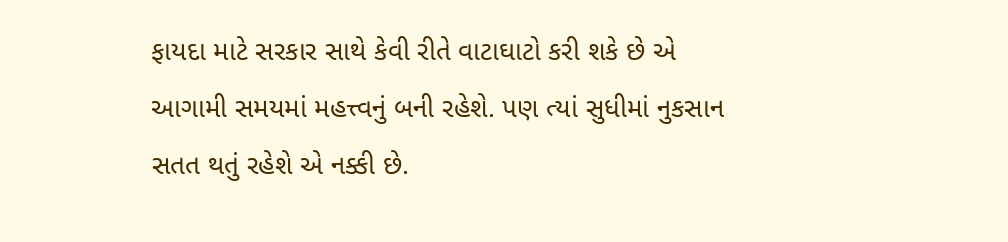ફાયદા માટે સરકાર સાથે કેવી રીતે વાટાઘાટો કરી શકે છે એ આગામી સમયમાં મહત્ત્વનું બની રહેશે. પણ ત્યાં સુધીમાં નુકસાન સતત થતું રહેશે એ નક્કી છે.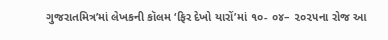ગુજરાતમિત્ર’માં લેખકની કૉલમ ‘ફિર દેખો યારોં’માં ૧૦- ૦૪– ૨૦૨૫ના રોજ આ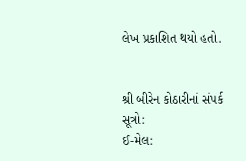લેખ પ્રકાશિત થયો હતો.


શ્રી બીરેન કોઠારીનાં સંપર્ક સૂત્રો:
ઈ-મેલ: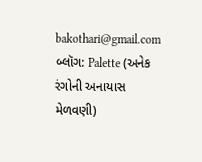bakothari@gmail.com
બ્લૉગ: Palette (અનેક રંગોની અનાયાસ મેળવણી)